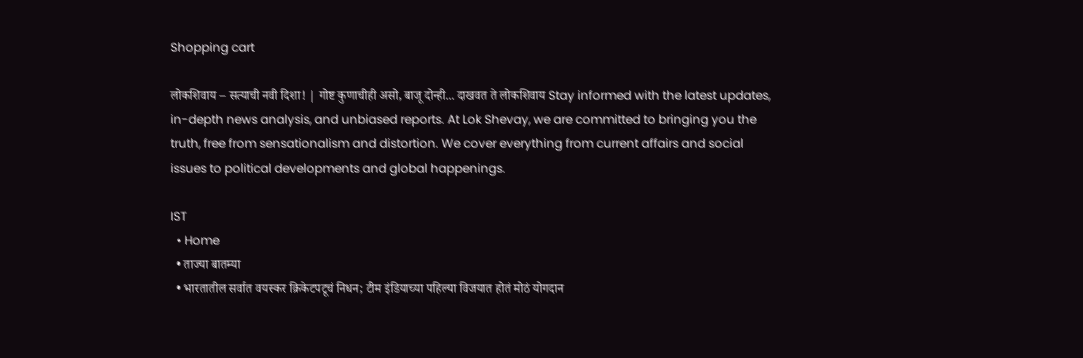Shopping cart

लोकशिवाय – सत्याची नवी दिशा! | गोष्ट कुणाचीही असो, बाजू दोन्ही... दाखवत ते लोकशिवाय Stay informed with the latest updates, in-depth news analysis, and unbiased reports. At Lok Shevay, we are committed to bringing you the truth, free from sensationalism and distortion. We cover everything from current affairs and social issues to political developments and global happenings.

IST
  • Home
  • ताज्या बातम्या
  • भारतातील सर्वात वयस्कर क्रिकेटपटूचं निधन; टीम इंडियाच्या पहिल्या विजयात होतं मोठं योगदान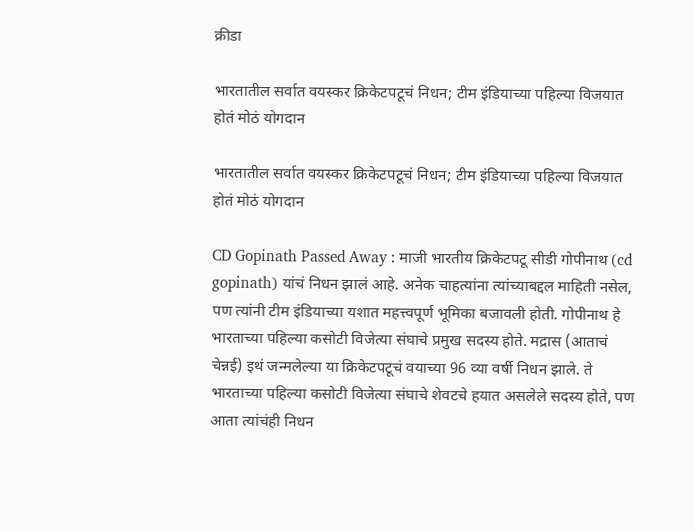क्रीडा

भारतातील सर्वात वयस्कर क्रिकेटपटूचं निधन; टीम इंडियाच्या पहिल्या विजयात होतं मोठं योगदान

भारतातील सर्वात वयस्कर क्रिकेटपटूचं निधन; टीम इंडियाच्या पहिल्या विजयात होतं मोठं योगदान

CD Gopinath Passed Away : माजी भारतीय क्रिकेटपटू सीडी गोपीनाथ (cd gopinath) यांचं निधन झालं आहे. अनेक चाहत्यांना त्यांच्याबद्दल माहिती नसेल, पण त्यांनी टीम इंडियाच्या यशात महत्त्वपूर्ण भूमिका बजावली होती. गोपीनाथ हे भारताच्या पहिल्या कसोटी विजेत्या संघाचे प्रमुख सदस्य होते. मद्रास (आताचं चेन्नई) इथं जन्मलेल्या या क्रिकेटपटूचं वयाच्या 96 व्या वर्षी निधन झाले. ते भारताच्या पहिल्या कसोटी विजेत्या संघाचे शेवटचे हयात असलेले सदस्य होते, पण आता त्यांचंही निधन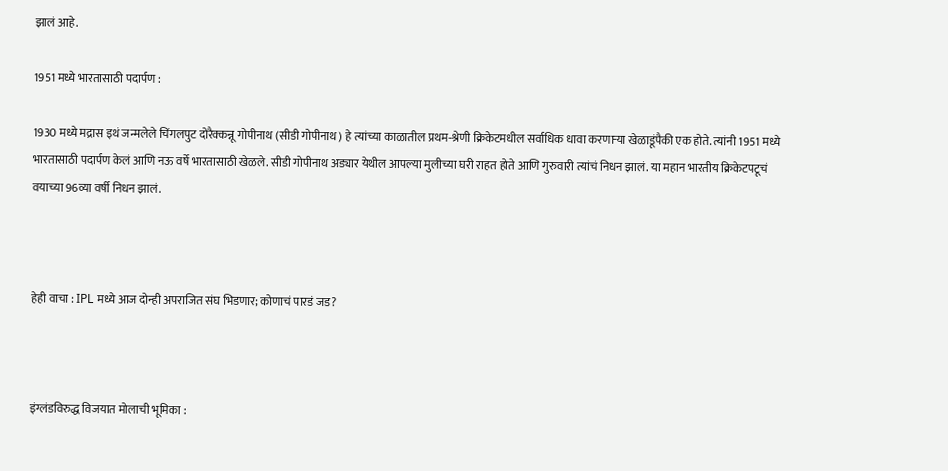झालं आहे.

1951 मध्ये भारतासाठी पदार्पण :

1930 मध्ये मद्रास इथं जन्मलेले चिंगलपुट दोरैक्कन्नू गोपीनाथ (सीडी गोपीनाथ) हे त्यांच्या काळातील प्रथम-श्रेणी क्रिकेटमधील सर्वाधिक धावा करणाऱ्या खेळाडूंपैकी एक होते. त्यांनी 1951 मध्ये भारतासाठी पदार्पण केलं आणि नऊ वर्षे भारतासाठी खेळले. सीडी गोपीनाथ अड्यार येथील आपल्या मुलीच्या घरी राहत होते आणि गुरुवारी त्यांचं निधन झालं. या महान भारतीय क्रिकेटपटूचं वयाच्या 96व्या वर्षी निधन झालं.



हेही वाचा : IPL मध्ये आज दोन्ही अपराजित संघ भिडणार; कोणाचं पारडं जड?



इंग्लंडविरुद्ध विजयात मोलाची भूमिका :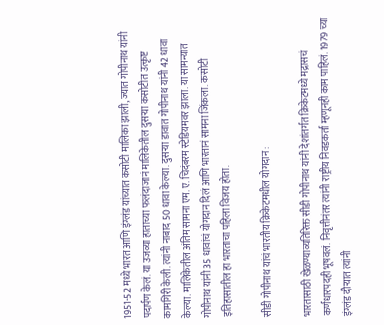1951-52 मध्ये भारत आणि इंग्लंड यांच्यात कसोटी मालिका झाली, ज्यात गोपीनाथ यांनी पदार्पण केलं. या उजव्या हाताच्या फलंदाजानं मालिकेतील दुसऱ्या कसोटीत उत्कृष्ट कामगिरी केली. त्यांनी नाबाद 50 धावा केल्या. दुसऱ्या डावात गोपीनाथ यांनी 42 धावा केल्या. मालिकेतील अंतिम सामना एम. ए. चिदंबरम स्टेडियमवर झाला. या सामन्यात गोपीनाथ यांनी 35 धावांचं योगदान दिलं आणि भारतानं सामना जिंकला. कसोटी इतिहासातील हा भारताचा पहिला विजय होता.

सीडी गोपीनाथ यांचं भारतीय क्रिकेटमधील योगदान :

भारतासाठी खेळण्याव्यतिरिक्त सीडी गोपीनाथ यांनी देशांतर्गत क्रिकेटमध्ये मद्रासचं कर्णधारपदही भूषवलं. निवृत्तीनंतर त्यांनी राष्ट्रीय निवडकर्ता म्हणूनही काम पाहिलं. 1979 च्या इंग्लंड दौऱ्यात त्यांनी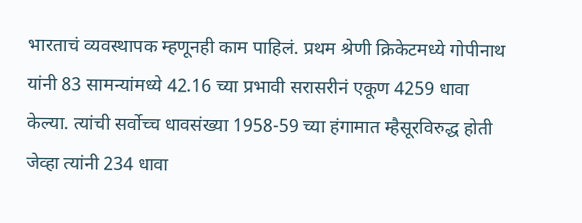भारताचं व्यवस्थापक म्हणूनही काम पाहिलं. प्रथम श्रेणी क्रिकेटमध्ये गोपीनाथ यांनी 83 सामन्यांमध्ये 42.16 च्या प्रभावी सरासरीनं एकूण 4259 धावा केल्या. त्यांची सर्वोच्च धावसंख्या 1958-59 च्या हंगामात म्हैसूरविरुद्ध होती जेव्हा त्यांनी 234 धावा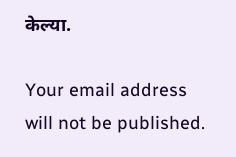केल्या.

Your email address will not be published.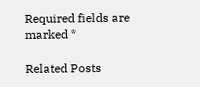Required fields are marked *

Related Posts